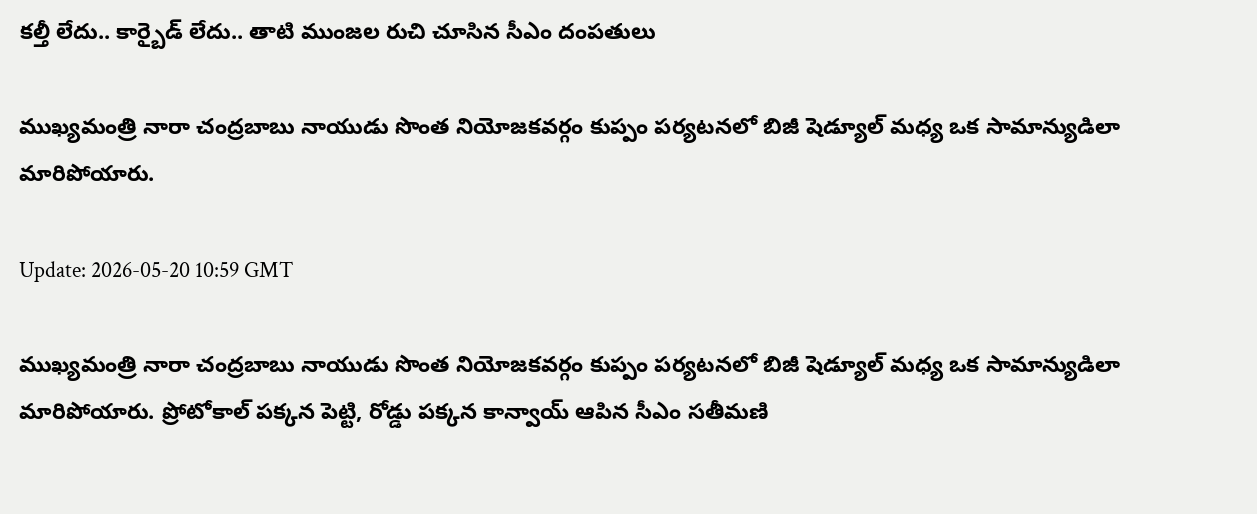కల్తీ లేదు.. కార్బైడ్ లేదు.. తాటి ముంజల రుచి చూసిన సీఎం దంపతులు

ముఖ్యమంత్రి నారా చంద్రబాబు నాయుడు సొంత నియోజకవర్గం కుప్పం పర్యటనలో బిజీ షెడ్యూల్ మధ్య ఒక సామాన్యుడిలా మారిపోయారు.

Update: 2026-05-20 10:59 GMT

ముఖ్యమంత్రి నారా చంద్రబాబు నాయుడు సొంత నియోజకవర్గం కుప్పం పర్యటనలో బిజీ షెడ్యూల్ మధ్య ఒక సామాన్యుడిలా మారిపోయారు. ప్రోటోకాల్‌ పక్కన పెట్టి, రోడ్డు పక్కన కాన్వాయ్ ఆపిన సీఎం సతీమణి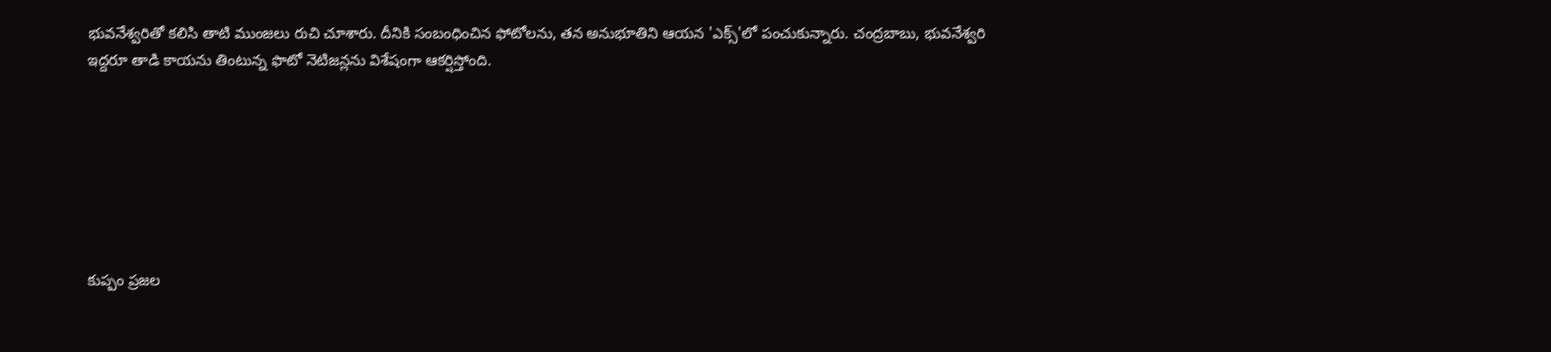భువనేశ్వరితో కలిసి తాటి ముంజలు రుచి చూశారు. దీనికి సంబంధించిన ఫోటోలను, తన అనుభూతిని ఆయన 'ఎక్స్'లో పంచుకున్నారు. చంద్రబాబు, భువనేశ్వరి ఇద్దరూ తాడి కాయను తింటున్న ఫొటో నెటిజన్లను విశేషంగా ఆకర్షిస్తోంది.







కుప్పం ప్రజల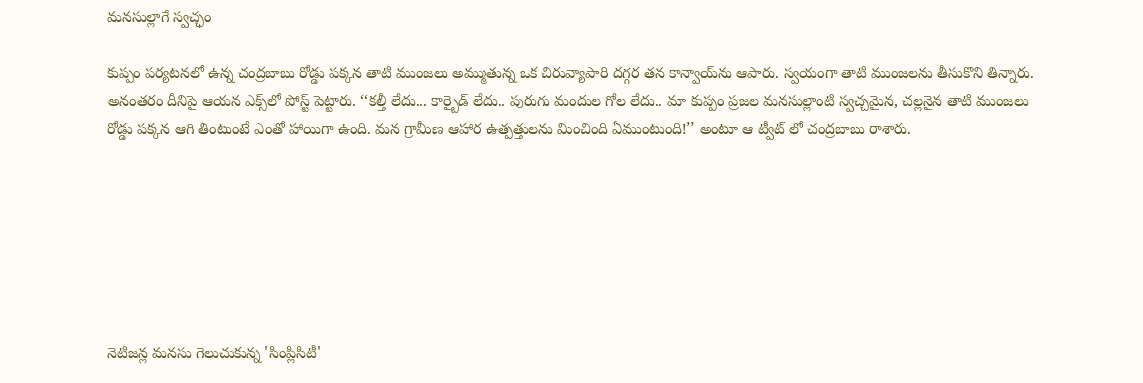మనసుల్లాగే స్వచ్ఛం

కుప్పం పర్యటనలో ఉన్న చంద్రబాబు రోడ్డు పక్కన తాటి ముంజలు అమ్ముతున్న ఒక చిరువ్యాపారి దగ్గర తన కాన్వాయ్‌ను ఆపారు. స్వయంగా తాటి ముంజలను తీసుకొని తిన్నారు. అనంతరం దీనిపై ఆయన ఎక్స్‌లో పోస్ట్ పెట్టారు. ‘‘కల్తీ లేదు... కార్బైడ్ లేదు.. పురుగు మందుల గోల లేదు.. మా కుప్పం ప్రజల మనసుల్లాంటి స్వచ్చమైన, చల్లనైన తాటి ముంజలు రోడ్డు పక్కన ఆగి తింటుంటే ఎంతో హాయిగా ఉంది. మన గ్రామీణ ఆహార ఉత్పత్తులను మించింది ఏముంటుంది!’’ అంటూ ఆ ట్వీట్ లో చంద్రబాబు రాశారు.







నెటిజన్ల మనసు గెలుచుకున్న 'సింప్లిసిటీ'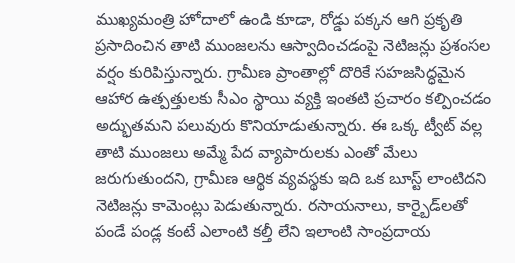ముఖ్యమంత్రి హోదాలో ఉండి కూడా, రోడ్డు పక్కన ఆగి ప్రకృతి ప్రసాదించిన తాటి ముంజలను ఆస్వాదించడంపై నెటిజన్లు ప్రశంసల వర్షం కురిపిస్తున్నారు. గ్రామీణ ప్రాంతాల్లో దొరికే సహజసిద్ధమైన ఆహార ఉత్పత్తులకు సీఎం స్థాయి వ్యక్తి ఇంతటి ప్రచారం కల్పించడం అద్భుతమని పలువురు కొనియాడుతున్నారు. ఈ ఒక్క ట్వీట్ వల్ల తాటి ముంజలు అమ్మే పేద వ్యాపారులకు ఎంతో మేలు జరుగుతుందని, గ్రామీణ ఆర్థిక వ్యవస్థకు ఇది ఒక బూస్ట్ లాంటిదని నెటిజన్లు కామెంట్లు పెడుతున్నారు. రసాయనాలు, కార్బైడ్‌లతో పండే పండ్ల కంటే ఎలాంటి కల్తీ లేని ఇలాంటి సాంప్రదాయ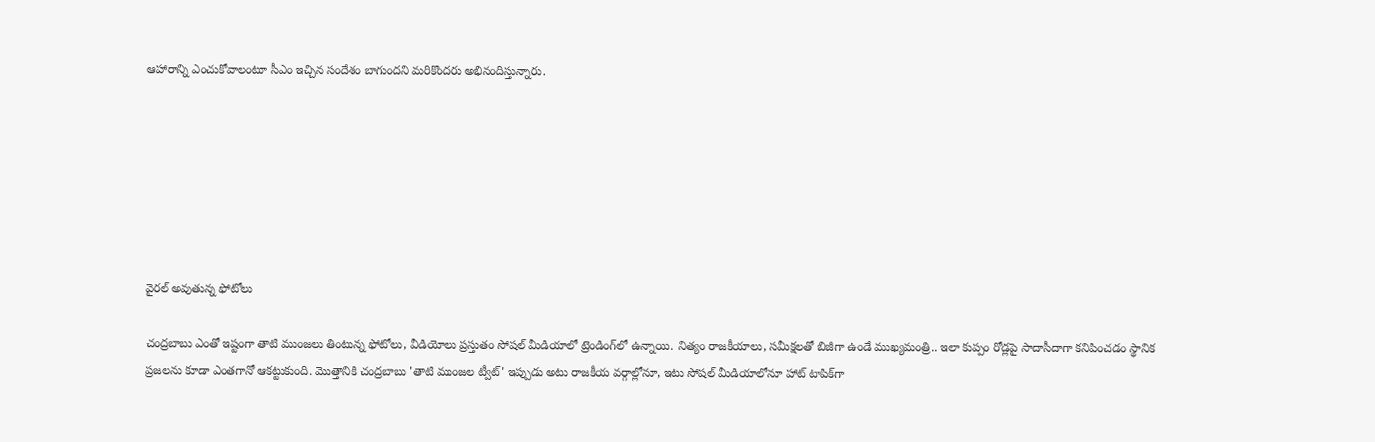ఆహారాన్ని ఎంచుకోవాలంటూ సీఎం ఇచ్చిన సందేశం బాగుందని మరికొందరు అభినందిస్తున్నారు.







వైరల్ అవుతున్న ఫోటోలు

చంద్రబాబు ఎంతో ఇష్టంగా తాటి ముంజలు తింటున్న ఫోటోలు, వీడియోలు ప్రస్తుతం సోషల్ మీడియాలో ట్రెండింగ్‌లో ఉన్నాయి. నిత్యం రాజకీయాలు, సమీక్షలతో బిజీగా ఉండే ముఖ్యమంత్రి.. ఇలా కుప్పం రోడ్లపై సాదాసీదాగా కనిపించడం స్థానిక ప్రజలను కూడా ఎంతగానో ఆకట్టుకుంది. మొత్తానికి చంద్రబాబు 'తాటి ముంజల ట్వీట్' ఇప్పుడు అటు రాజకీయ వర్గాల్లోనూ, ఇటు సోషల్ మీడియాలోనూ హాట్ టాపిక్‌గా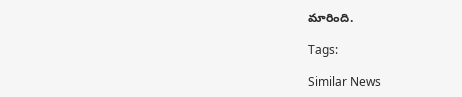మారింది.

Tags:

Similar News